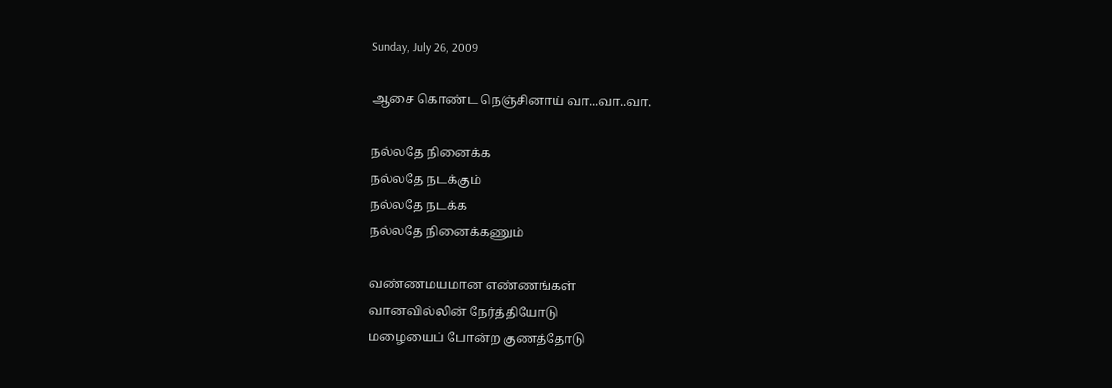Sunday, July 26, 2009

ஆசை கொண்ட நெஞ்சினாய் வா...வா..வா.

நல்லதே நினைக்க
நல்லதே நடக்கும்
நல்லதே நடக்க
நல்லதே நினைக்கணும்

வண்ணமயமான எண்ணங்கள்
வானவில்லின் நேர்த்தியோடு
மழையைப் போன்ற குணத்தோடு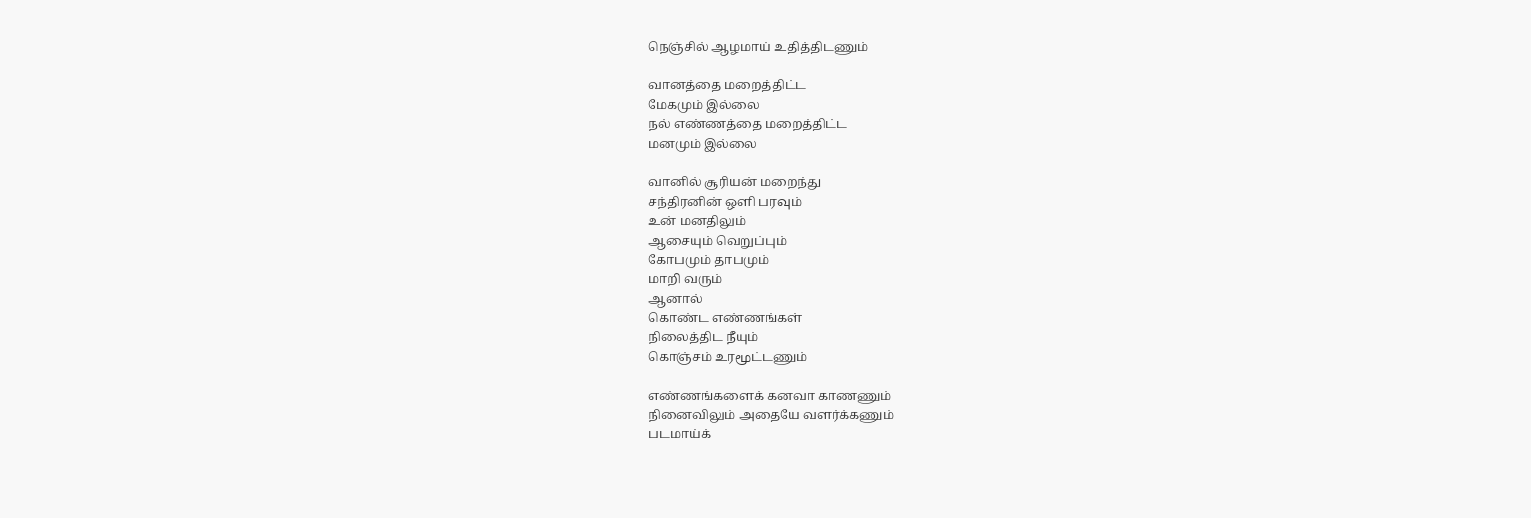நெஞ்சில் ஆழமாய் உதித்திடணும்

வானத்தை மறைத்திட்ட
மேகமும் இல்லை
நல் எண்ணத்தை மறைத்திட்ட
மனமும் இல்லை

வானில் சூரியன் மறைந்து
சந்திரனின் ஒளி பரவும்
உன் மனதிலும்
ஆசையும் வெறுப்பும்
கோபமும் தாபமும்
மாறி வரும்
ஆனால்
கொண்ட எண்ணங்கள்
நிலைத்திட நீயும்
கொஞ்சம் உரமூட்டணும்

எண்ணங்களைக் கனவா காணணும்
நினைவிலும் அதையே வளர்க்கணும்
படமாய்க்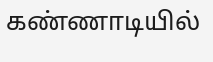கண்ணாடியில்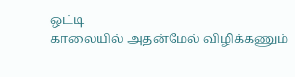ஒட்டி
காலையில் அதன்மேல் விழிக்கணும்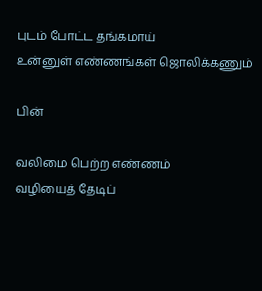புடம் போட்ட தங்கமாய்
உன்னுள் எண்ணங்கள் ஜொலிக்கணும்

பின்

வலிமை பெற்ற எண்ணம்
வழியைத் தேடிப்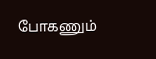போகணும்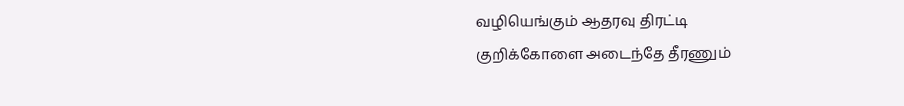வழியெங்கும் ஆதரவு திரட்டி
குறிக்கோளை அடைந்தே தீரணும்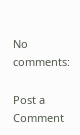No comments:

Post a Comment